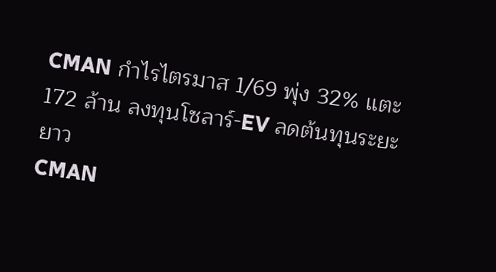CMAN กำไรไตรมาส 1/69 พุ่ง 32% แตะ 172 ล้าน ลงทุนโซลาร์-EV ลดต้นทุนระยะยาว
CMAN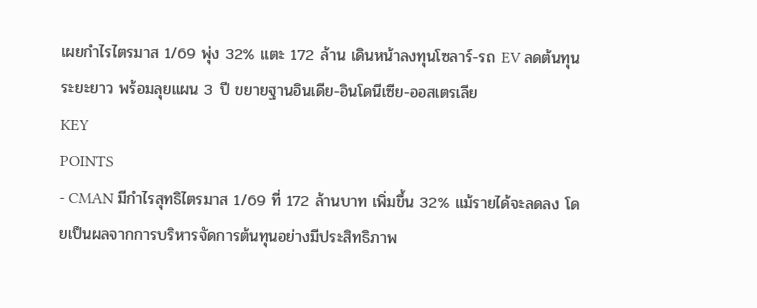เผยกำไรไตรมาส 1/69 พุ่ง 32% แตะ 172 ล้าน เดินหน้าลงทุนโซลาร์-รถ EV ลดต้นทุนระยะยาว พร้อมลุยแผน 3 ปี ขยายฐานอินเดีย-อินโดนีเซีย-ออสเตรเลีย
KEY
POINTS
- CMAN มีกำไรสุทธิไตรมาส 1/69 ที่ 172 ล้านบาท เพิ่มขึ้น 32% แม้รายได้จะลดลง โดยเป็นผลจากการบริหารจัดการต้นทุนอย่างมีประสิทธิภาพ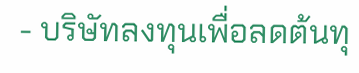- บริษัทลงทุนเพื่อลดต้นทุ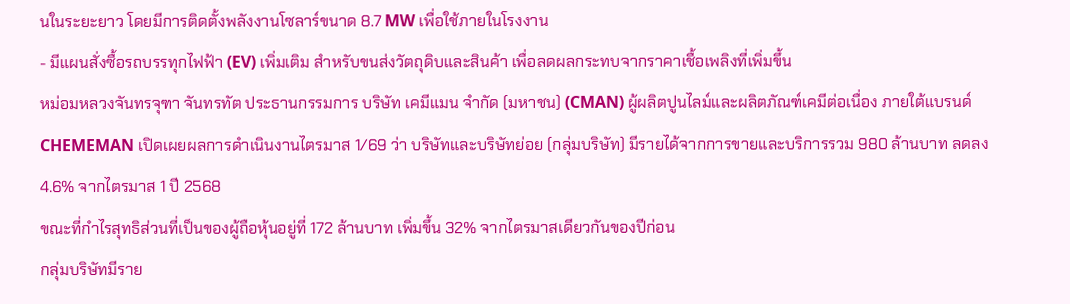นในระยะยาว โดยมีการติดตั้งพลังงานโซลาร์ขนาด 8.7 MW เพื่อใช้ภายในโรงงาน
- มีแผนสั่งซื้อรถบรรทุกไฟฟ้า (EV) เพิ่มเติม สำหรับขนส่งวัตถุดิบและสินค้า เพื่อลดผลกระทบจากราคาเชื้อเพลิงที่เพิ่มขึ้น
หม่อมหลวงจันทรจุฑา จันทรทัต ประธานกรรมการ บริษัท เคมีแมน จำกัด (มหาชน) (CMAN) ผู้ผลิตปูนไลม์และผลิตภัณฑ์เคมีต่อเนื่อง ภายใต้แบรนด์ CHEMEMAN เปิดเผยผลการดำเนินงานไตรมาส 1/69 ว่า บริษัทและบริษัทย่อย (กลุ่มบริษัท) มีรายได้จากการขายและบริการรวม 980 ล้านบาท ลดลง 4.6% จากไตรมาส 1 ปี 2568
ขณะที่กำไรสุทธิส่วนที่เป็นของผู้ถือหุ้นอยู่ที่ 172 ล้านบาท เพิ่มขึ้น 32% จากไตรมาสเดียวกันของปีก่อน
กลุ่มบริษัทมีราย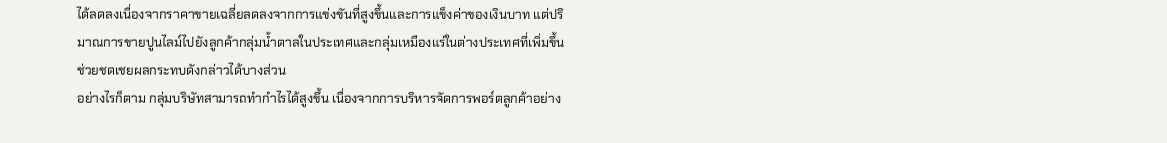ได้ลดลงเนื่องจากราคาขายเฉลี่ยลดลงจากการแข่งขันที่สูงขึ้นและการแข็งค่าของเงินบาท แต่ปริมาณการขายปูนไลม์ไปยังลูกค้ากลุ่มน้ำตาลในประเทศและกลุ่มเหมืองแร่ในต่างประเทศที่เพิ่มขึ้น ช่วยชดเชยผลกระทบดังกล่าวได้บางส่วน
อย่างไรก็ตาม กลุ่มบริษัทสามารถทำกำไรได้สูงขึ้น เนื่องจากการบริหารจัดการพอร์ตลูกค้าอย่าง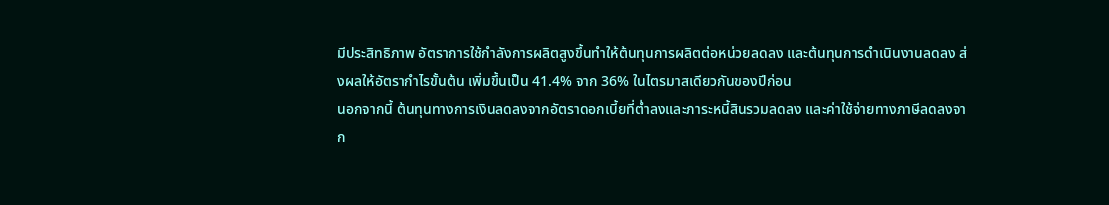มีประสิทธิภาพ อัตราการใช้กำลังการผลิตสูงขึ้นทำให้ต้นทุนการผลิตต่อหน่วยลดลง และต้นทุนการดำเนินงานลดลง ส่งผลให้อัตรากำไรขั้นต้น เพิ่มขึ้นเป็น 41.4% จาก 36% ในไตรมาสเดียวกันของปีก่อน
นอกจากนี้ ต้นทุนทางการเงินลดลงจากอัตราดอกเบี้ยที่ต่ำลงและภาระหนี้สินรวมลดลง และค่าใช้จ่ายทางภาษีลดลงจาก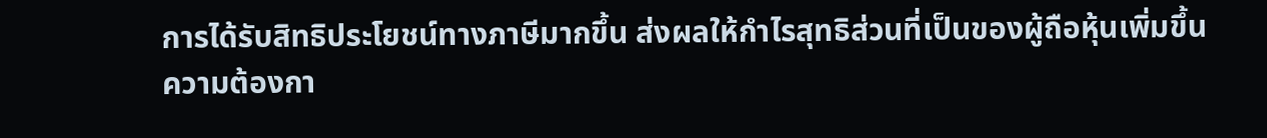การได้รับสิทธิประโยชน์ทางภาษีมากขึ้น ส่งผลให้กำไรสุทธิส่วนที่เป็นของผู้ถือหุ้นเพิ่มขึ้น
ความต้องกา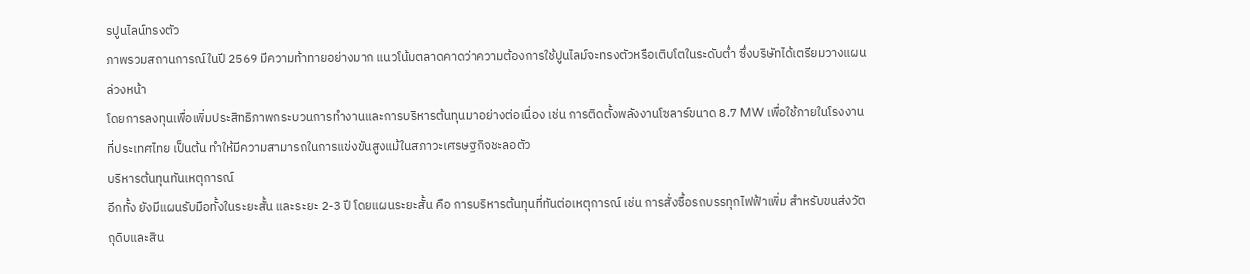รปูนไลน์ทรงตัว
ภาพรวมสถานการณ์ในปี 2569 มีความท้าทายอย่างมาก แนวโน้มตลาดคาดว่าความต้องการใช้ปูนไลม์จะทรงตัวหรือเติบโตในระดับต่ำ ซึ่งบริษัทได้เตรียมวางแผนล่วงหน้า
โดยการลงทุนเพื่อเพิ่มประสิทธิภาพกระบวนการทำงานและการบริหารต้นทุนมาอย่างต่อเนื่อง เช่น การติดตั้งพลังงานโซลาร์ขนาด 8.7 MW เพื่อใช้ภายในโรงงานที่ประเทศไทย เป็นต้น ทำให้มีความสามารถในการแข่งขันสูงแม้ในสภาวะเศรษฐกิจชะลอตัว
บริหารต้นทุนทันเหตุการณ์
อีกทั้ง ยังมีแผนรับมือทั้งในระยะสั้น และระยะ 2-3 ปี โดยแผนระยะสั้น คือ การบริหารต้นทุนที่ทันต่อเหตุการณ์ เช่น การสั่งซื้อรถบรรทุกไฟฟ้าเพิ่ม สำหรับขนส่งวัตถุดิบและสิน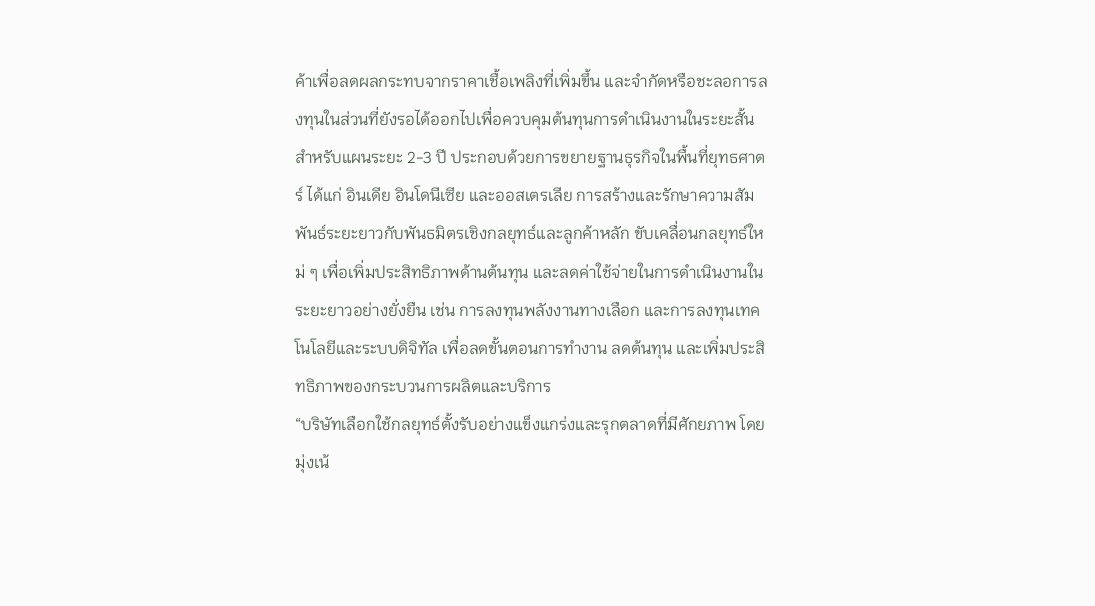ค้าเพื่อลดผลกระทบจากราคาเชื้อเพลิงที่เพิ่มขึ้น และจำกัดหรือชะลอการลงทุนในส่วนที่ยังรอได้ออกไปเพื่อควบคุมต้นทุนการดำเนินงานในระยะสั้น
สำหรับแผนระยะ 2-3 ปี ประกอบด้วยการขยายฐานธุรกิจในพื้นที่ยุทธศาตร์ ได้แก่ อินเดีย อินโดนีเซีย และออสเตรเลีย การสร้างและรักษาความสัมพันธ์ระยะยาวกับพันธมิตรเชิงกลยุทธ์และลูกค้าหลัก ขับเคลื่อนกลยุทธ์ใหม่ ๆ เพื่อเพิ่มประสิทธิภาพด้านต้นทุน และลดค่าใช้จ่ายในการดำเนินงานในระยะยาวอย่างยั่งยืน เช่น การลงทุนพลังงานทางเลือก และการลงทุนเทคโนโลยีและระบบดิจิทัล เพื่อลดขั้นตอนการทำงาน ลดต้นทุน และเพิ่มประสิทธิภาพของกระบวนการผลิตและบริการ
“บริษัทเลือกใช้กลยุทธ์ตั้งรับอย่างแข็งแกร่งและรุกตลาดที่มีศักยภาพ โดยมุ่งเน้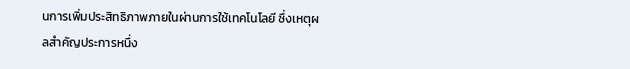นการเพิ่มประสิทธิภาพภายในผ่านการใช้เทคโนโลยี ซึ่งเหตุผลสำคัญประการหนึ่ง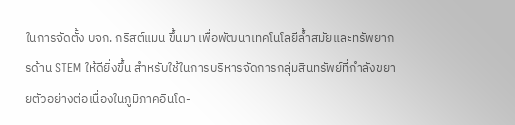ในการจัดตั้ง บจก. กริสต์แมน ขึ้นมา เพื่อพัฒนาเทคโนโลยีล้ำสมัยและทรัพยากรด้าน STEM ให้ดียิ่งขึ้น สำหรับใช้ในการบริหารจัดการกลุ่มสินทรัพย์ที่กำลังขยายตัวอย่างต่อเนื่องในภูมิภาคอินโด-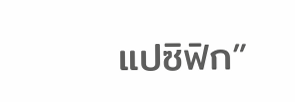แปซิฟิก”